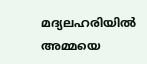മദ്യലഹരിയിൽ അമ്മയെ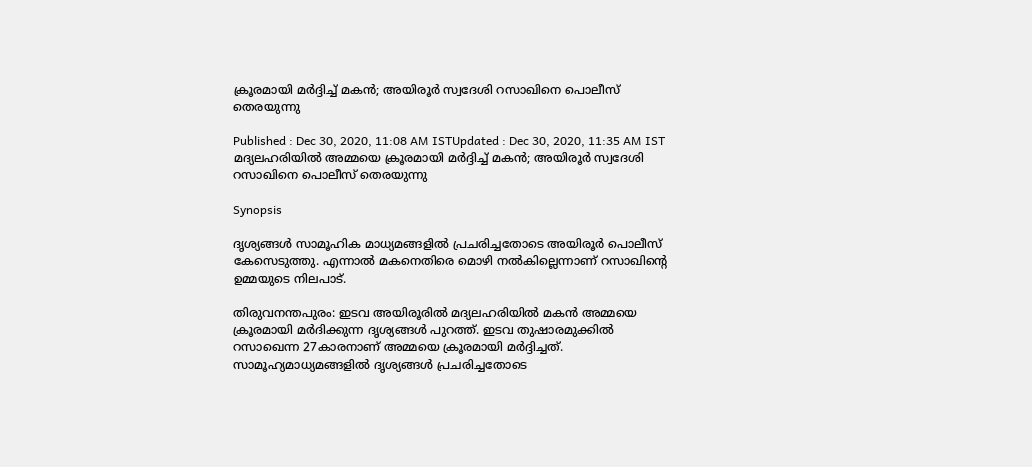ക്രൂരമായി മർദ്ദിച്ച് മകൻ; അയിരൂർ സ്വദേശി റസാഖിനെ പൊലീസ് തെരയുന്നു

Published : Dec 30, 2020, 11:08 AM ISTUpdated : Dec 30, 2020, 11:35 AM IST
മദ്യലഹരിയിൽ അമ്മയെ ക്രൂരമായി മർദ്ദിച്ച് മകൻ; അയിരൂർ സ്വദേശി റസാഖിനെ പൊലീസ് തെരയുന്നു

Synopsis

ദൃശ്യങ്ങൾ സാമൂഹിക മാധ്യമങ്ങളിൽ പ്രചരിച്ചതോടെ അയിരൂർ പൊലീസ് കേസെടുത്തു. എന്നാൽ മകനെതിരെ മൊഴി നൽകില്ലെന്നാണ് റസാഖിന്റെ ഉമ്മയുടെ നിലപാട്.

തിരുവനന്തപുരം: ഇടവ അയിരൂരില്‍ മദ്യലഹരിയില്‍ മകൻ അമ്മയെ ക്രൂരമായി മര്‍ദിക്കുന്ന ദൃശ്യങ്ങൾ പുറത്ത്. ഇടവ തുഷാരമുക്കില്‍ റസാഖെന്ന 27കാരനാണ് അമ്മയെ ക്രൂരമായി മർദ്ദിച്ചത്. സാമൂഹ്യമാധ്യമങ്ങളില്‍ ദൃശ്യങ്ങള്‍ പ്രചരിച്ചതോടെ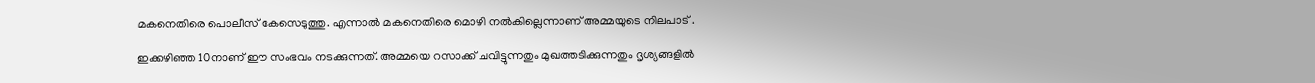മകനെതിരെ പൊലീസ് കേസെടുത്തു. എന്നാല്‍ മകനെതിരെ മൊഴി നല്‍കില്ലെന്നാണ് അമ്മയുടെ നിലപാട് .

ഇക്കഴിഞ്ഞ 10നാണ് ഈ സംഭവം നടക്കുന്നത്. അമ്മയെ റസാക്ക് ചവിട്ടുന്നതും മുഖത്തടിക്കുന്നതും ദൃശ്യങ്ങളിൽ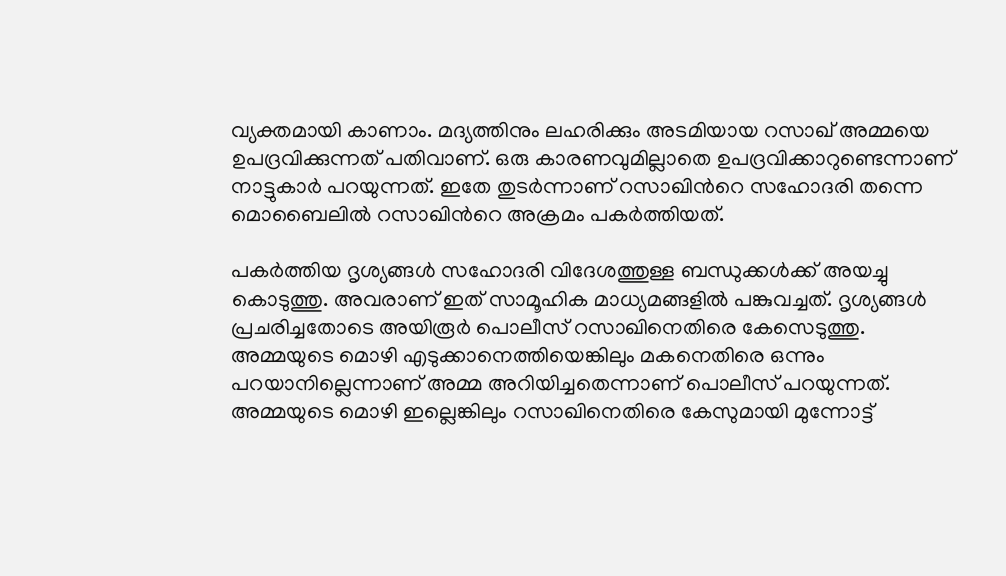വ്യക്തമായി കാണാം. മദ്യത്തിനും ലഹരിക്കും അടമിയായ റസാഖ് അമ്മയെ ഉപദ്രവിക്കുന്നത് പതിവാണ്. ഒരു കാരണവുമില്ലാതെ ഉപദ്രവിക്കാറുണ്ടെന്നാണ് നാട്ടുകാര്‍ പറയുന്നത്. ഇതേ തുടര്‍ന്നാണ് റസാഖിന്‍റെ സഹോദരി തന്നെ മൊബൈലില്‍ റസാഖിന്‍റെ അക്രമം പകര്‍ത്തിയത്.

പകർത്തിയ ദൃശ്യങ്ങൾ സഹോദരി വിദേശത്തുള്ള ബന്ധുക്കൾക്ക് അയച്ചു കൊടുത്തു. അവരാണ് ഇത് സാമൂഹിക മാധ്യമങ്ങളില്‍ പങ്കുവച്ചത്. ദൃശ്യങ്ങള്‍ പ്രചരിച്ചതോടെ അയിരൂര്‍ പൊലീസ് റസാഖിനെതിരെ കേസെടുത്തു. അമ്മയുടെ മൊഴി എടുക്കാനെത്തിയെങ്കിലും മകനെതിരെ ഒന്നും പറയാനില്ലെന്നാണ് അമ്മ അറിയിച്ചതെന്നാണ് പൊലീസ് പറയുന്നത്. അമ്മയുടെ മൊഴി ഇല്ലെങ്കിലും റസാഖിനെതിരെ കേസുമായി മുന്നോട്ട്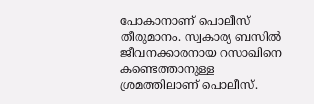പോകാനാണ് പൊലീസ് തീരുമാനം. സ്വകാര്യ ബസില്‍ ജീവനക്കാരനായ റസാഖിനെ കണ്ടെത്താനുള്ള ശ്രമത്തിലാണ് പൊലീസ്.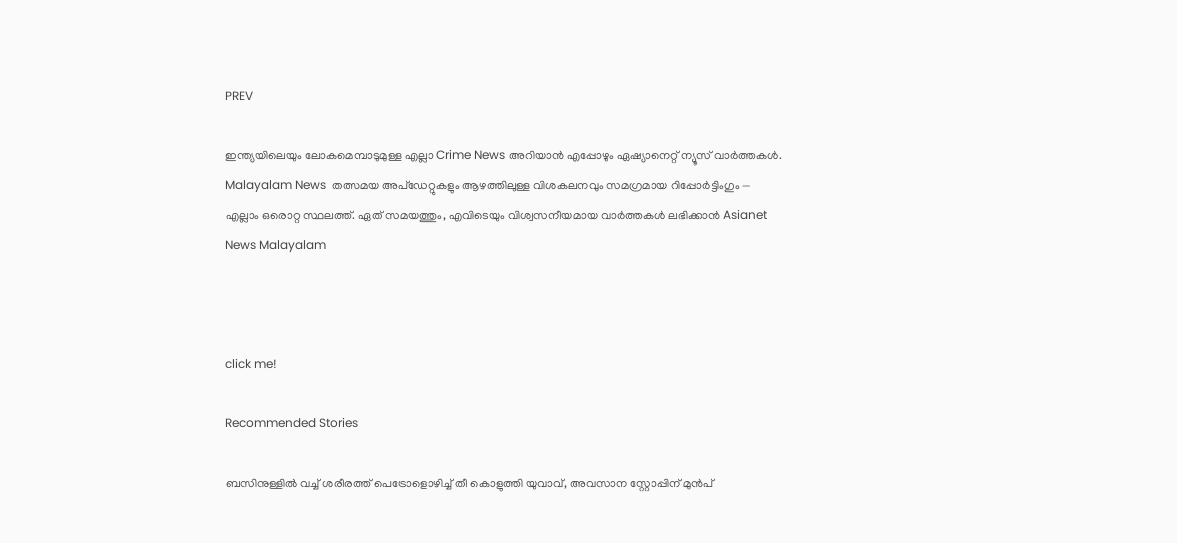PREV

ഇന്ത്യയിലെയും ലോകമെമ്പാടുമുള്ള എല്ലാ Crime News അറിയാൻ എപ്പോഴും ഏഷ്യാനെറ്റ് ന്യൂസ് വാർത്തകൾ. Malayalam News  തത്സമയ അപ്‌ഡേറ്റുകളും ആഴത്തിലുള്ള വിശകലനവും സമഗ്രമായ റിപ്പോർട്ടിംഗും — എല്ലാം ഒരൊറ്റ സ്ഥലത്ത്. ഏത് സമയത്തും, എവിടെയും വിശ്വസനീയമായ വാർത്തകൾ ലഭിക്കാൻ Asianet News Malayalam



click me!

Recommended Stories

ബസിനുള്ളിൽ വച്ച് ശരീരത്ത് പെട്രോളൊഴിച്ച് തീ കൊളുത്തി യുവാവ്, അവസാന സ്റ്റോപ്പിന് മുൻപ്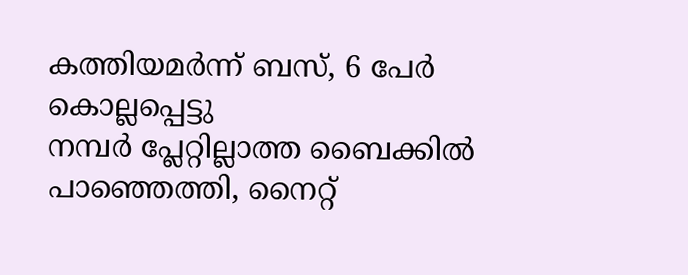കത്തിയമർന്ന് ബസ്, 6 പേർ കൊല്ലപ്പെട്ടു
നമ്പർ പ്ലേറ്റില്ലാത്ത ബൈക്കിൽ പാഞ്ഞെത്തി, നൈറ്റ്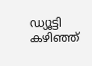ഡ്യൂട്ടി കഴിഞ്ഞ്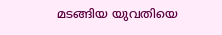മടങ്ങിയ യുവതിയെ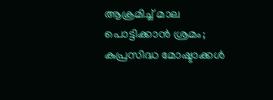ആക്രമിച്ച് മാല പൊട്ടിക്കാൻ ശ്രമം; കുപ്രസിദ്ധ മോഷ്ടാക്കൾ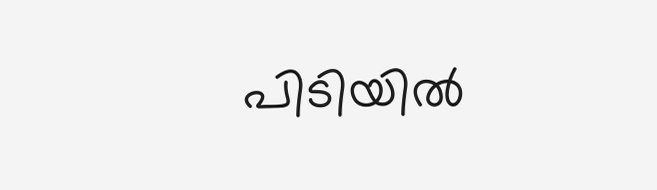പിടിയിൽ